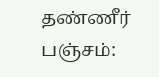தண்ணீர் பஞ்சம்: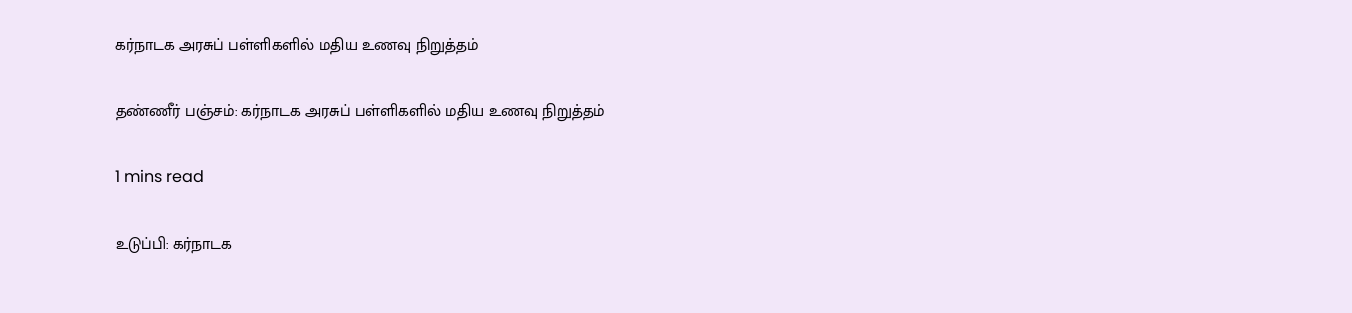கர்நாடக அரசுப் பள்ளிகளில் மதிய உணவு நிறுத்தம்

தண்ணீர் பஞ்சம்: கர்நாடக அரசுப் பள்ளிகளில் மதிய உணவு நிறுத்தம்

1 mins read

உடுப்பி: கர்நாடக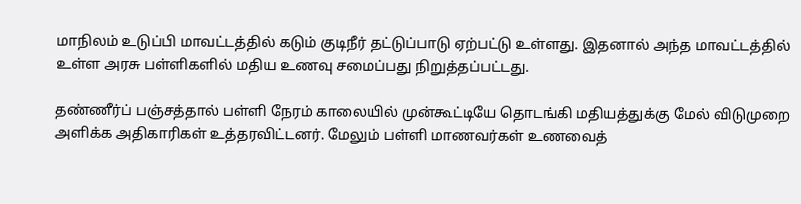மாநிலம் உடுப்பி மாவட்டத்தில் கடும் குடிநீர் தட்டுப்பாடு ஏற்பட்டு உள்ளது. இதனால் அந்த மாவட்டத்தில் உள்ள அரசு பள்ளிகளில் மதிய உணவு சமைப்பது நிறுத்தப்பட்டது.

தண்ணீர்ப் பஞ்சத்தால் பள்ளி நேரம் காலையில் முன்கூட்டியே தொடங்கி மதியத்துக்கு மேல் விடுமுறை அளிக்க அதிகாரிகள் உத்தரவிட்டனர். மேலும் பள்ளி மாணவர்கள் உணவைத்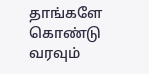தாங்களே கொண்டு வரவும்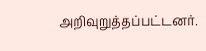அறிவுறுத்தப்பட்டனர்.